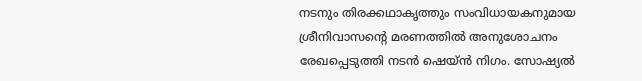നടനും തിരക്കഥാകൃത്തും സംവിധായകനുമായ ശ്രീനിവാസന്റെ മരണത്തിൽ അനുശോചനം രേഖപ്പെടുത്തി നടൻ ഷെയ്ൻ നിഗം. സോഷ്യൽ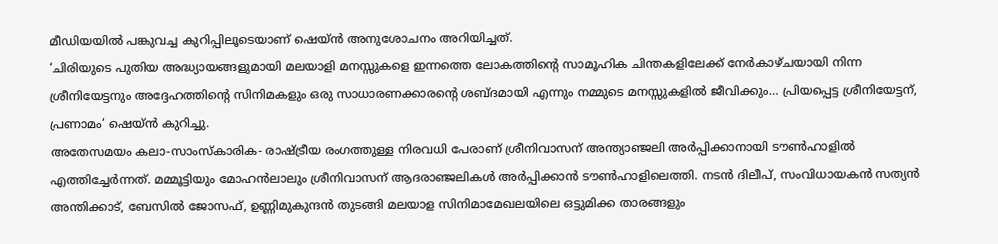മീഡിയയിൽ പങ്കുവച്ച കുറിപ്പിലൂടെയാണ് ഷെയ്ൻ അനുശോചനം അറിയിച്ചത്.
‘ചിരിയുടെ പുതിയ അദ്ധ്യായങ്ങളുമായി മലയാളി മനസ്സുകളെ ഇന്നത്തെ ലോകത്തിൻ്റെ സാമൂഹിക ചിന്തകളിലേക്ക് നേർകാഴ്ചയായി നിന്ന ശ്രീനിയേട്ടനും അദ്ദേഹത്തിൻ്റെ സിനിമകളും ഒരു സാധാരണക്കാരൻ്റെ ശബ്ദമായി എന്നും നമ്മുടെ മനസ്സുകളിൽ ജീവിക്കും… പ്രിയപ്പെട്ട ശ്രീനിയേട്ടന്, പ്രണാമം’ ഷെയ്ൻ കുറിച്ചു.
അതേസമയം കലാ-സാംസ്കാരിക- രാഷ്ട്രീയ രംഗത്തുള്ള നിരവധി പേരാണ് ശ്രീനിവാസന് അന്ത്യാഞ്ജലി അർപ്പിക്കാനായി ടൗൺഹാളിൽ എത്തിച്ചേർന്നത്. മമ്മൂട്ടിയും മോഹൻലാലും ശ്രീനിവാസന് ആദരാഞ്ജലികൾ അർപ്പിക്കാൻ ടൗൺഹാളിലെത്തി. നടൻ ദിലീപ്, സംവിധായകൻ സത്യൻ അന്തിക്കാട്, ബേസിൽ ജോസഫ്, ഉണ്ണിമുകുന്ദൻ തുടങ്ങി മലയാള സിനിമാമേഖലയിലെ ഒട്ടുമിക്ക താരങ്ങളും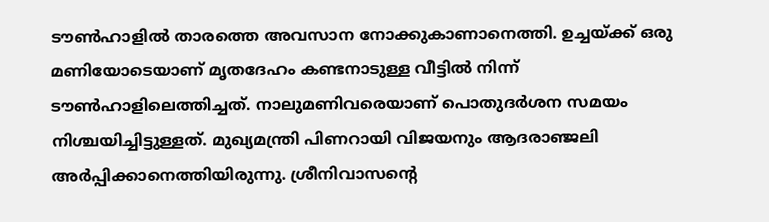ടൗൺഹാളിൽ താരത്തെ അവസാന നോക്കുകാണാനെത്തി. ഉച്ചയ്ക്ക് ഒരു മണിയോടെയാണ് മൃതദേഹം കണ്ടനാടുള്ള വീട്ടിൽ നിന്ന് ടൗൺഹാളിലെത്തിച്ചത്. നാലുമണിവരെയാണ് പൊതുദർശന സമയം നിശ്ചയിച്ചിട്ടുള്ളത്. മുഖ്യമന്ത്രി പിണറായി വിജയനും ആദരാഞ്ജലി അർപ്പിക്കാനെത്തിയിരുന്നു. ശ്രീനിവാസൻ്റെ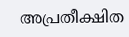അപ്രതീക്ഷിത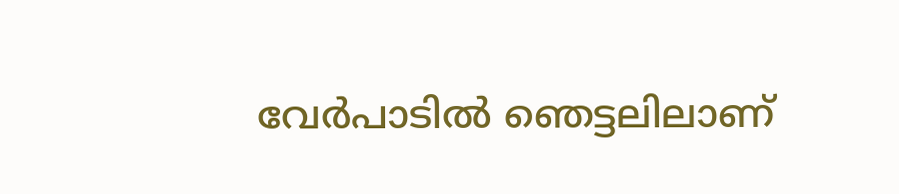വേർപാടിൽ ഞെട്ടലിലാണ്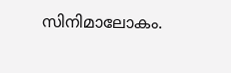സിനിമാലോകം.